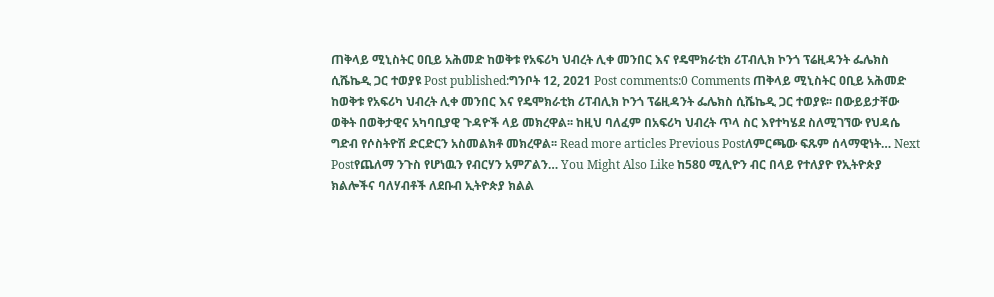ጠቅላይ ሚኒስትር ዐቢይ አሕመድ ከወቅቱ የአፍሪካ ህብረት ሊቀ መንበር እና የዴሞክራቲክ ሪፐብሊክ ኮንጎ ፕሬዚዳንት ፌሌክስ ሲሼኬዲ ጋር ተወያዩ Post published:ግንቦት 12, 2021 Post comments:0 Comments ጠቅላይ ሚኒስትር ዐቢይ አሕመድ ከወቅቱ የአፍሪካ ህብረት ሊቀ መንበር እና የዴሞክራቲክ ሪፐብሊክ ኮንጎ ፕሬዚዳንት ፌሌክስ ሲሼኬዲ ጋር ተወያዩ፡፡ በውይይታቸው ወቅት በወቅታዊና አካባቢያዊ ጉዳዮች ላይ መክረዋል፡፡ ከዚህ ባለፈም በአፍሪካ ህብረት ጥላ ስር እየተካሄደ ስለሚገኘው የህዳሴ ግድብ የሶስትዮሽ ድርድርን አስመልክቶ መክረዋል፡፡ Read more articles Previous Postለምርጫው ፍጹም ሰላማዊነት… Next Postየጨለማ ንጉስ የሆነዉን የብርሃን አምፖልን… You Might Also Like ከ580 ሚሊዮን ብር በላይ የተለያዮ የኢትዮጵያ ክልሎችና ባለሃብቶች ለደቡብ ኢትዮጵያ ክልል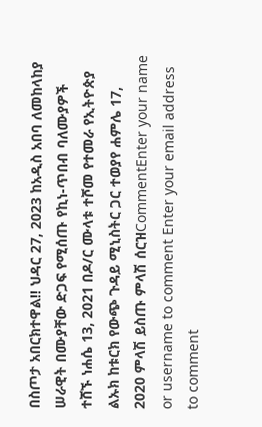በስጦታ አበርክተዋል!! ህዳር 27, 2023 ከአዲስ አበባ ለመከላከያ ሠራዊት በሙያቸው ድጋፍ የሚሰጡ የኪነ-ጥበብ ባለሙያዎች ተሸኙ ነሐሴ 13, 2021 በዶ/ር ሙላቱ ተሾመ የተመራ የኢትዮጵያ ልኡክ ከቱርክ የውጭ ጉዳይ ሚኒስትር ጋር ተወያየ ሐምሌ 17, 2020 ምላሽ ይስጡ ምላሽ ሰርዝCommentEnter your name or username to comment Enter your email address to comment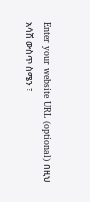Enter your website URL (optional) በዚህ አሳሽ ውስጥ ስሜን ፣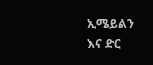ኢሜይልን እና ድር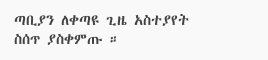ጣቢያን ለቀጣዩ ጊዜ አስተያየት ስሰጥ ያስቀምጡ ።